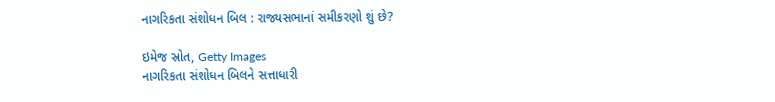નાગરિકતા સંશોધન બિલ : રાજ્યસભાનાં સમીકરણો શું છે?

ઇમેજ સ્રોત, Getty Images
નાગરિકતા સંશોધન બિલને સત્તાધારી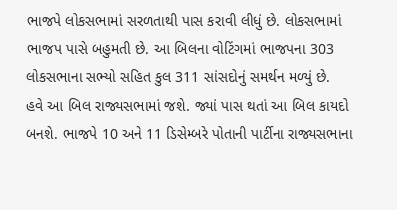ભાજપે લોકસભામાં સરળતાથી પાસ કરાવી લીધું છે. લોકસભામાં ભાજપ પાસે બહુમતી છે. આ બિલના વોટિંગમાં ભાજપના 303 લોકસભાના સભ્યો સહિત કુલ 311 સાંસદોનું સમર્થન મળ્યું છે.
હવે આ બિલ રાજ્યસભામાં જશે. જ્યાં પાસ થતાં આ બિલ કાયદો બનશે. ભાજપે 10 અને 11 ડિસેમ્બરે પોતાની પાર્ટીના રાજ્યસભાના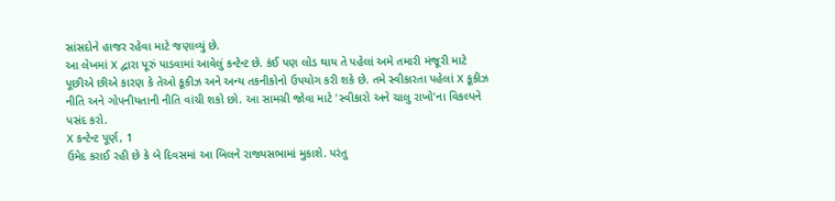સાંસદોને હાજર રહેવા માટે જણાવ્યું છે.
આ લેખમાં X દ્વારા પૂરું પાડવામાં આવેલું કન્ટેન્ટ છે. કંઈ પણ લોડ થાય તે પહેલાં અમે તમારી મંજૂરી માટે પૂછીએ છીએ કારણ કે તેઓ કૂકીઝ અને અન્ય તકનીકોનો ઉપયોગ કરી શકે છે. તમે સ્વીકારતા પહેલાં X કૂકીઝ નીતિ અને ગોપનીયતાની નીતિ વાંચી શકો છો. આ સામગ્રી જોવા માટે 'સ્વીકારો અને ચાલુ રાખો'ના વિકલ્પને પસંદ કરો.
X કન્ટેન્ટ પૂર્ણ, 1
ઉમેદ કરાઈ રહી છે કે બે દિવસમાં આ બિલને રાજ્યસભામાં મુકાશે. પરંતુ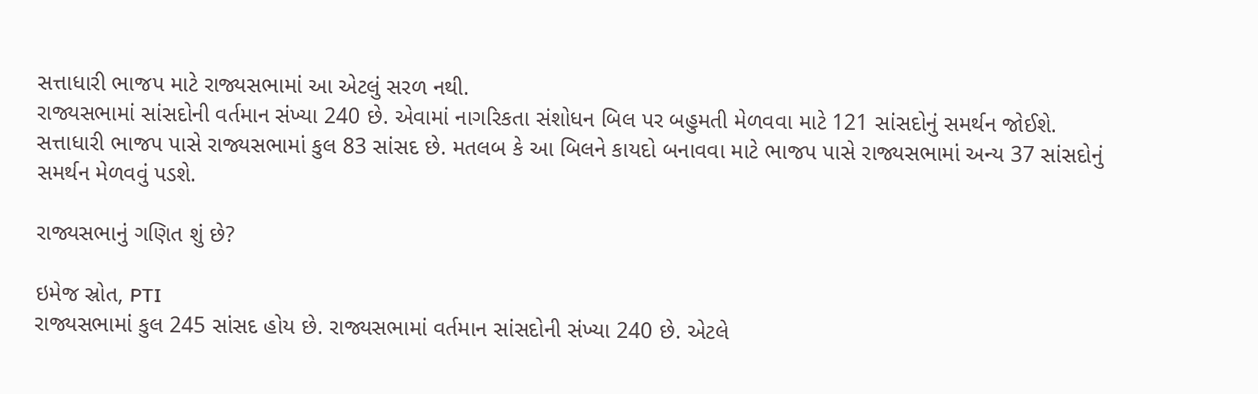સત્તાધારી ભાજપ માટે રાજ્યસભામાં આ એટલું સરળ નથી.
રાજ્યસભામાં સાંસદોની વર્તમાન સંખ્યા 240 છે. એવામાં નાગરિકતા સંશોધન બિલ પર બહુમતી મેળવવા માટે 121 સાંસદોનું સમર્થન જોઈશે.
સત્તાધારી ભાજપ પાસે રાજ્યસભામાં કુલ 83 સાંસદ છે. મતલબ કે આ બિલને કાયદો બનાવવા માટે ભાજપ પાસે રાજ્યસભામાં અન્ય 37 સાંસદોનું સમર્થન મેળવવું પડશે.

રાજ્યસભાનું ગણિત શું છે?

ઇમેજ સ્રોત, PTI
રાજ્યસભામાં કુલ 245 સાંસદ હોય છે. રાજ્યસભામાં વર્તમાન સાંસદોની સંખ્યા 240 છે. એટલે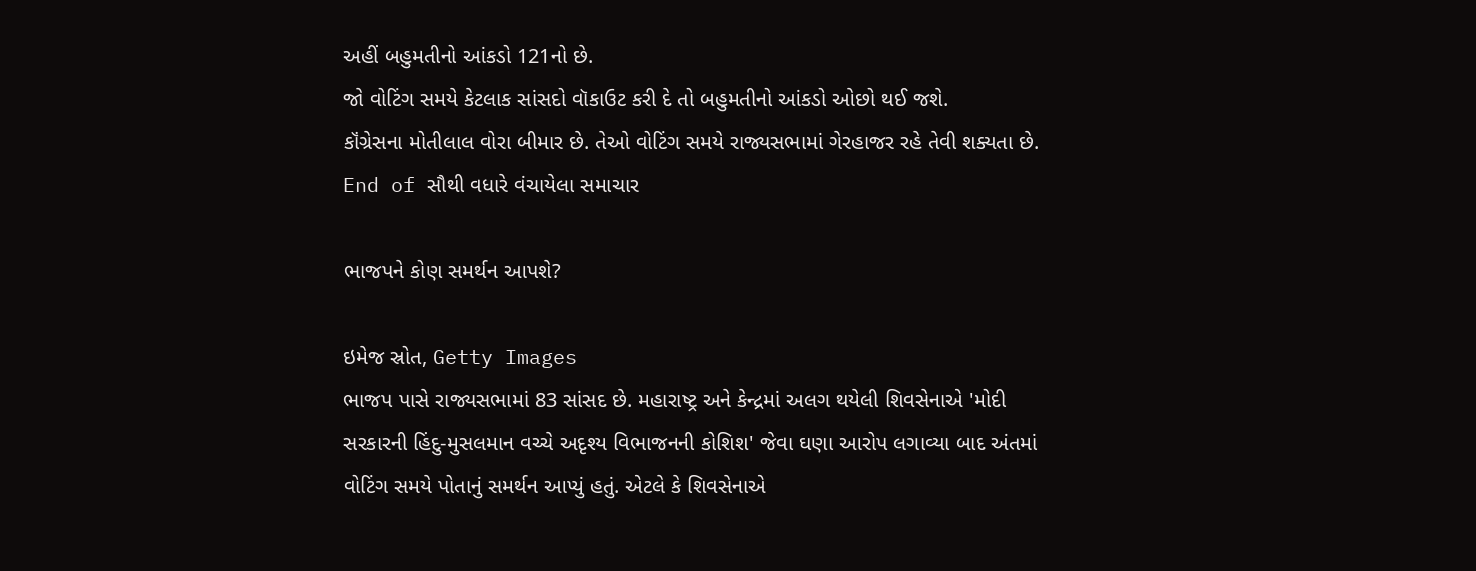અહીં બહુમતીનો આંકડો 121નો છે.
જો વોટિંગ સમયે કેટલાક સાંસદો વૉકાઉટ કરી દે તો બહુમતીનો આંકડો ઓછો થઈ જશે.
કૉંગ્રેસના મોતીલાલ વોરા બીમાર છે. તેઓ વોટિંગ સમયે રાજ્યસભામાં ગેરહાજર રહે તેવી શક્યતા છે.
End of સૌથી વધારે વંચાયેલા સમાચાર

ભાજપને કોણ સમર્થન આપશે?

ઇમેજ સ્રોત, Getty Images
ભાજપ પાસે રાજ્યસભામાં 83 સાંસદ છે. મહારાષ્ટ્ર અને કેન્દ્રમાં અલગ થયેલી શિવસેનાએ 'મોદી સરકારની હિંદુ-મુસલમાન વચ્ચે અદૃશ્ય વિભાજનની કોશિશ' જેવા ઘણા આરોપ લગાવ્યા બાદ અંતમાં વોટિંગ સમયે પોતાનું સમર્થન આપ્યું હતું. એટલે કે શિવસેનાએ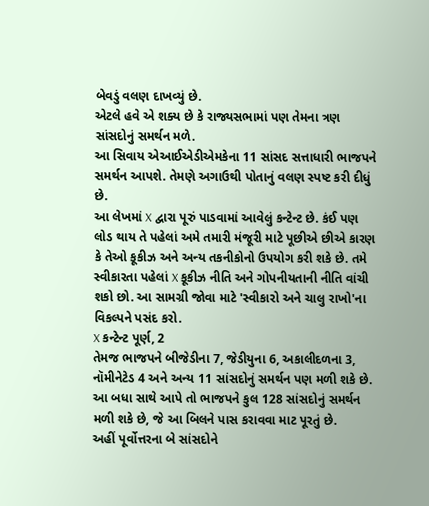બેવડું વલણ દાખવ્યું છે.
એટલે હવે એ શક્ય છે કે રાજ્યસભામાં પણ તેમના ત્રણ સાંસદોનું સમર્થન મળે.
આ સિવાય એઆઈએડીએમકેના 11 સાંસદ સત્તાધારી ભાજપને સમર્થન આપશે. તેમણે અગાઉથી પોતાનું વલણ સ્પષ્ટ કરી દીધું છે.
આ લેખમાં X દ્વારા પૂરું પાડવામાં આવેલું કન્ટેન્ટ છે. કંઈ પણ લોડ થાય તે પહેલાં અમે તમારી મંજૂરી માટે પૂછીએ છીએ કારણ કે તેઓ કૂકીઝ અને અન્ય તકનીકોનો ઉપયોગ કરી શકે છે. તમે સ્વીકારતા પહેલાં X કૂકીઝ નીતિ અને ગોપનીયતાની નીતિ વાંચી શકો છો. આ સામગ્રી જોવા માટે 'સ્વીકારો અને ચાલુ રાખો'ના વિકલ્પને પસંદ કરો.
X કન્ટેન્ટ પૂર્ણ, 2
તેમજ ભાજપને બીજેડીના 7, જેડીયુના 6, અકાલીદળના 3, નૉમીનેટેડ 4 અને અન્ય 11 સાંસદોનું સમર્થન પણ મળી શકે છે.
આ બધા સાથે આપે તો ભાજપને કુલ 128 સાંસદોનું સમર્થન મળી શકે છે, જે આ બિલને પાસ કરાવવા માટ પૂરતું છે.
અહીં પૂર્વોત્તરના બે સાંસદોને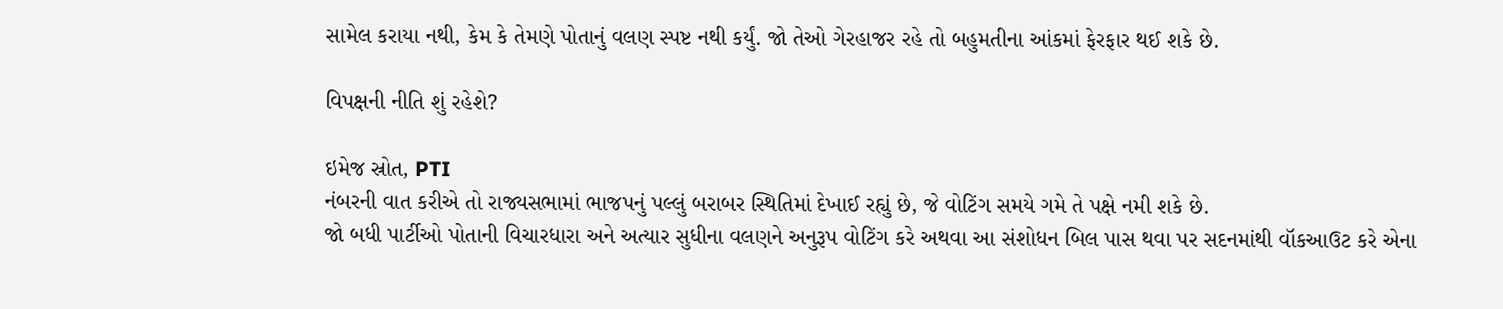સામેલ કરાયા નથી, કેમ કે તેમણે પોતાનું વલણ સ્પષ્ટ નથી કર્યું. જો તેઓ ગેરહાજર રહે તો બહુમતીના આંકમાં ફેરફાર થઈ શકે છે.

વિપક્ષની નીતિ શું રહેશે?

ઇમેજ સ્રોત, PTI
નંબરની વાત કરીએ તો રાજ્યસભામાં ભાજપનું પલ્લું બરાબર સ્થિતિમાં દેખાઈ રહ્યું છે, જે વોટિંગ સમયે ગમે તે પક્ષે નમી શકે છે.
જો બધી પાર્ટીઓ પોતાની વિચારધારા અને અત્યાર સુધીના વલણને અનુરૂપ વોટિંગ કરે અથવા આ સંશોધન બિલ પાસ થવા પર સદનમાંથી વૉકઆઉટ કરે એના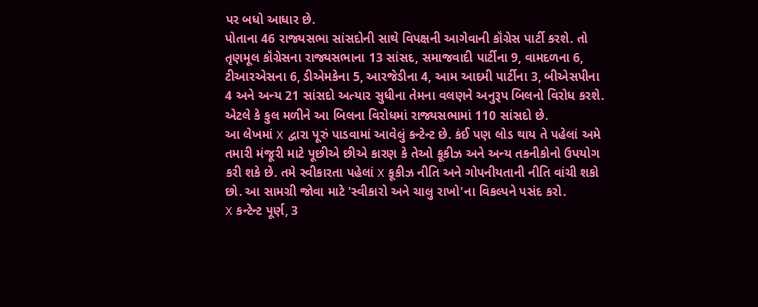પર બધો આધાર છે.
પોતાના 46 રાજ્યસભા સાંસદોની સાથે વિપક્ષની આગેવાની કૉંગ્રેસ પાર્ટી કરશે. તો તૃણમૂલ કૉંગ્રેસના રાજ્યસભાના 13 સાંસદ, સમાજવાદી પાર્ટીના 9, વામદળના 6, ટીઆરએસના 6, ડીએમકેના 5, આરજેડીના 4, આમ આદમી પાર્ટીના 3, બીએસપીના 4 અને અન્ય 21 સાંસદો અત્યાર સુધીના તેમના વલણને અનુરૂપ બિલનો વિરોધ કરશે.
એટલે કે કુલ મળીને આ બિલના વિરોધમાં રાજ્યસભામાં 110 સાંસદો છે.
આ લેખમાં X દ્વારા પૂરું પાડવામાં આવેલું કન્ટેન્ટ છે. કંઈ પણ લોડ થાય તે પહેલાં અમે તમારી મંજૂરી માટે પૂછીએ છીએ કારણ કે તેઓ કૂકીઝ અને અન્ય તકનીકોનો ઉપયોગ કરી શકે છે. તમે સ્વીકારતા પહેલાં X કૂકીઝ નીતિ અને ગોપનીયતાની નીતિ વાંચી શકો છો. આ સામગ્રી જોવા માટે 'સ્વીકારો અને ચાલુ રાખો'ના વિકલ્પને પસંદ કરો.
X કન્ટેન્ટ પૂર્ણ, 3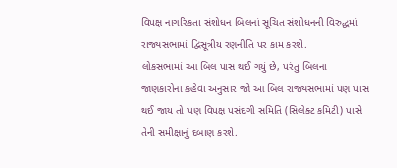વિપક્ષ નાગરિકતા સંશોધન બિલનાં સૂચિત સંશોધનની વિરુદ્ધમાં રાજ્યસભામાં દ્વિસૂત્રીય રણનીતિ પર કામ કરશે.
લોકસભામાં આ બિલ પાસ થઈ ગયું છે, પરંતુ બિલના જાણકારોના કહેવા અનુસાર જો આ બિલ રાજ્યસભામાં પણ પાસ થઈ જાય તો પણ વિપક્ષ પસંદગી સમિતિ (સિલેક્ટ કમિટી) પાસે તેની સમીક્ષાનું દબાણ કરશે.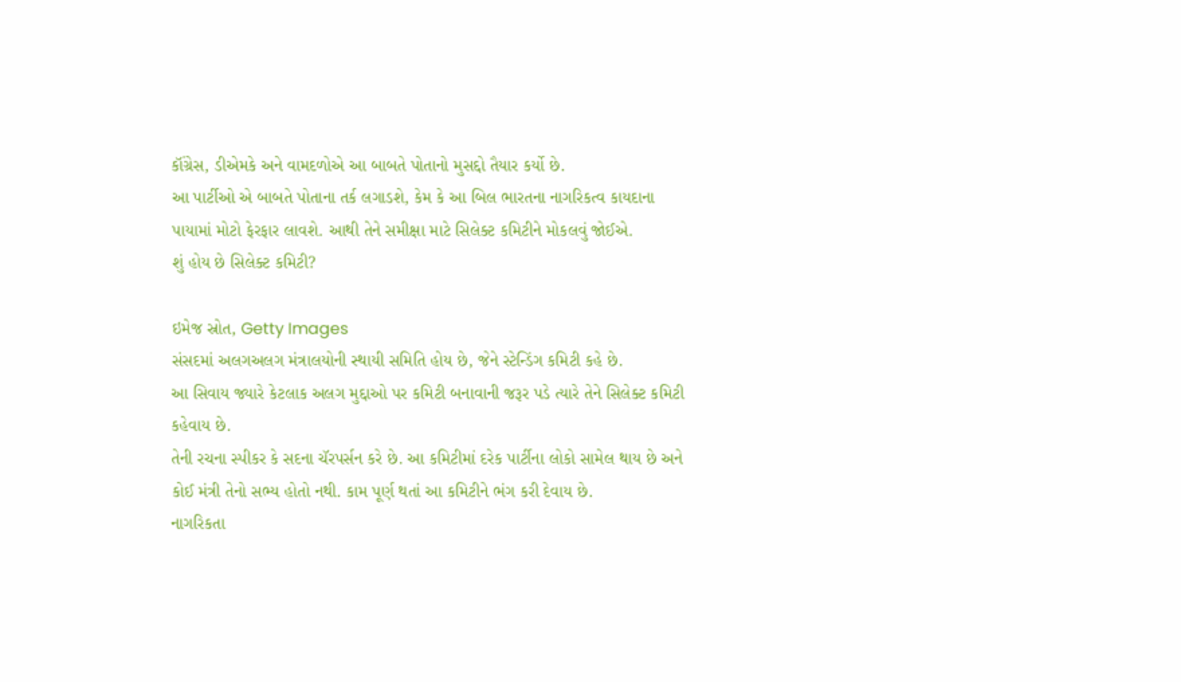કૉંગ્રેસ, ડીએમકે અને વામદળોએ આ બાબતે પોતાનો મુસદ્દો તૈયાર કર્યો છે.
આ પાર્ટીઓ એ બાબતે પોતાના તર્ક લગાડશે, કેમ કે આ બિલ ભારતના નાગરિકત્વ કાયદાના પાયામાં મોટો ફેરફાર લાવશે. આથી તેને સમીક્ષા માટે સિલેક્ટ કમિટીને મોકલવું જોઈએ.
શું હોય છે સિલેક્ટ કમિટી?

ઇમેજ સ્રોત, Getty Images
સંસદમાં અલગઅલગ મંત્રાલયોની સ્થાયી સમિતિ હોય છે, જેને સ્ટેન્ડિંગ કમિટી કહે છે.
આ સિવાય જ્યારે કેટલાક અલગ મુદ્દાઓ પર કમિટી બનાવાની જરૂર પડે ત્યારે તેને સિલેક્ટ કમિટી કહેવાય છે.
તેની રચના સ્પીકર કે સદના ચૅરપર્સન કરે છે. આ કમિટીમાં દરેક પાર્ટીના લોકો સામેલ થાય છે અને કોઈ મંત્રી તેનો સભ્ય હોતો નથી. કામ પૂર્ણ થતાં આ કમિટીને ભંગ કરી દેવાય છે.
નાગરિકતા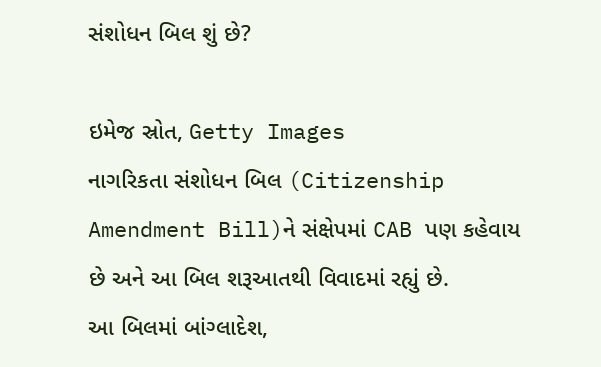સંશોધન બિલ શું છે?

ઇમેજ સ્રોત, Getty Images
નાગરિકતા સંશોધન બિલ (Citizenship Amendment Bill)ને સંક્ષેપમાં CAB પણ કહેવાય છે અને આ બિલ શરૂઆતથી વિવાદમાં રહ્યું છે.
આ બિલમાં બાંગ્લાદેશ,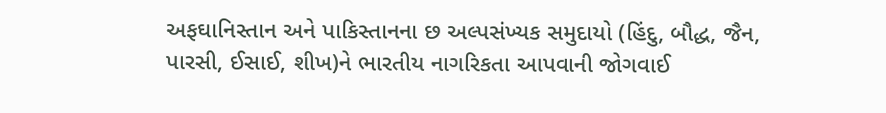અફઘાનિસ્તાન અને પાકિસ્તાનના છ અલ્પસંખ્યક સમુદાયો (હિંદુ, બૌદ્ધ, જૈન, પારસી, ઈસાઈ, શીખ)ને ભારતીય નાગરિકતા આપવાની જોગવાઈ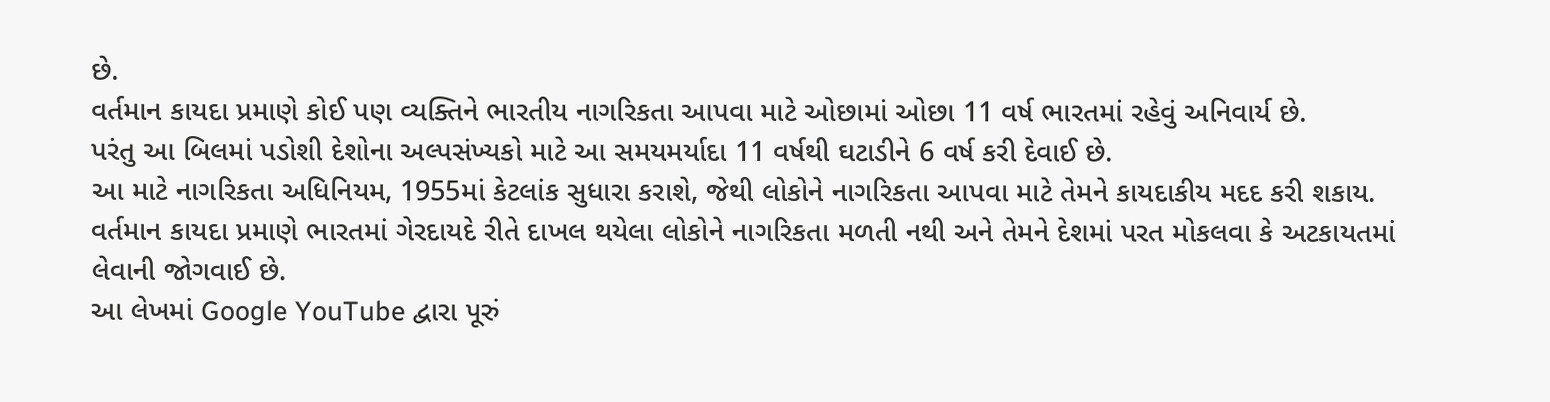છે.
વર્તમાન કાયદા પ્રમાણે કોઈ પણ વ્યક્તિને ભારતીય નાગરિકતા આપવા માટે ઓછામાં ઓછા 11 વર્ષ ભારતમાં રહેવું અનિવાર્ય છે.
પરંતુ આ બિલમાં પડોશી દેશોના અલ્પસંખ્યકો માટે આ સમયમર્યાદા 11 વર્ષથી ઘટાડીને 6 વર્ષ કરી દેવાઈ છે.
આ માટે નાગરિકતા અધિનિયમ, 1955માં કેટલાંક સુધારા કરાશે, જેથી લોકોને નાગરિકતા આપવા માટે તેમને કાયદાકીય મદદ કરી શકાય.
વર્તમાન કાયદા પ્રમાણે ભારતમાં ગેરદાયદે રીતે દાખલ થયેલા લોકોને નાગરિકતા મળતી નથી અને તેમને દેશમાં પરત મોકલવા કે અટકાયતમાં લેવાની જોગવાઈ છે.
આ લેખમાં Google YouTube દ્વારા પૂરું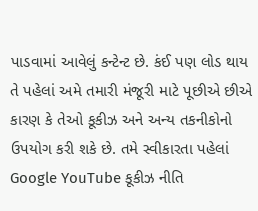પાડવામાં આવેલું કન્ટેન્ટ છે. કંઈ પણ લોડ થાય તે પહેલાં અમે તમારી મંજૂરી માટે પૂછીએ છીએ કારણ કે તેઓ કૂકીઝ અને અન્ય તકનીકોનો ઉપયોગ કરી શકે છે. તમે સ્વીકારતા પહેલાં Google YouTube કૂકીઝ નીતિ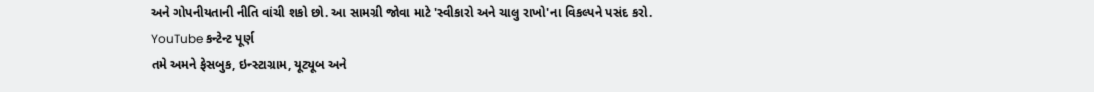અને ગોપનીયતાની નીતિ વાંચી શકો છો. આ સામગ્રી જોવા માટે 'સ્વીકારો અને ચાલુ રાખો'ના વિકલ્પને પસંદ કરો.
YouTube કન્ટેન્ટ પૂર્ણ
તમે અમને ફેસબુક, ઇન્સ્ટાગ્રામ, યૂટ્યૂબ અને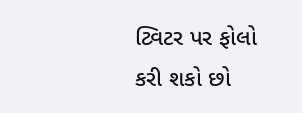ટ્વિટર પર ફોલો કરી શકો છો